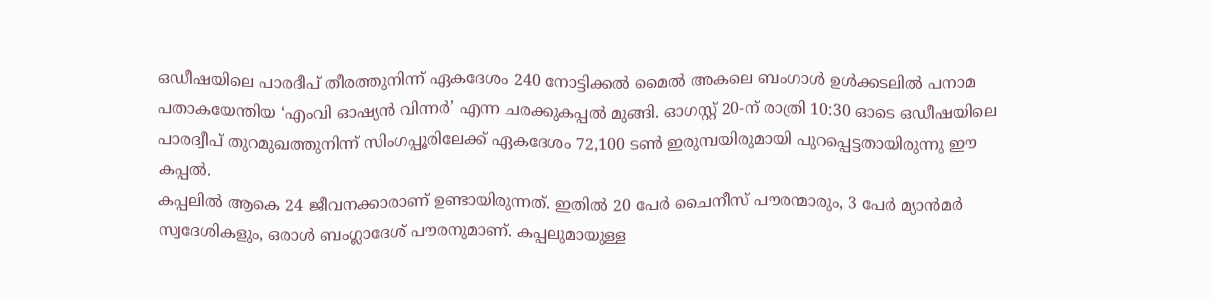ഒഡീഷയിലെ പാരദീപ് തീരത്തുനിന്ന് ഏകദേശം 240 നോട്ടിക്കൽ മൈൽ അകലെ ബംഗാൾ ഉൾക്കടലിൽ പനാമ പതാകയേന്തിയ ‘എംവി ഓഷ്യൻ വിന്നർ’ എന്ന ചരക്കുകപ്പൽ മുങ്ങി. ഓഗസ്റ്റ് 20-ന് രാത്രി 10:30 ഓടെ ഒഡീഷയിലെ പാരദ്വീപ് തുറമുഖത്തുനിന്ന് സിംഗപ്പൂരിലേക്ക് ഏകദേശം 72,100 ടൺ ഇരുമ്പയിരുമായി പുറപ്പെട്ടതായിരുന്നു ഈ കപ്പൽ.
കപ്പലിൽ ആകെ 24 ജീവനക്കാരാണ് ഉണ്ടായിരുന്നത്. ഇതിൽ 20 പേർ ചൈനീസ് പൗരന്മാരും, 3 പേർ മ്യാൻമർ സ്വദേശികളും, ഒരാൾ ബംഗ്ലാദേശ് പൗരനുമാണ്. കപ്പലുമായുള്ള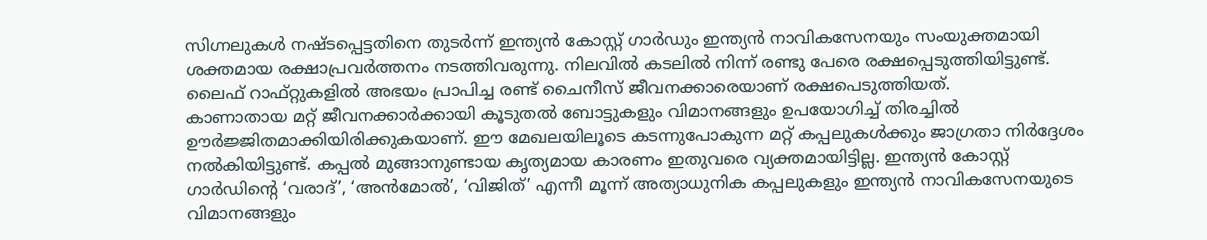സിഗ്നലുകൾ നഷ്ടപ്പെട്ടതിനെ തുടർന്ന് ഇന്ത്യൻ കോസ്റ്റ് ഗാർഡും ഇന്ത്യൻ നാവികസേനയും സംയുക്തമായി ശക്തമായ രക്ഷാപ്രവർത്തനം നടത്തിവരുന്നു. നിലവിൽ കടലിൽ നിന്ന് രണ്ടു പേരെ രക്ഷപ്പെടുത്തിയിട്ടുണ്ട്. ലൈഫ് റാഫ്റ്റുകളിൽ അഭയം പ്രാപിച്ച രണ്ട് ചൈനീസ് ജീവനക്കാരെയാണ് രക്ഷപെടുത്തിയത്.
കാണാതായ മറ്റ് ജീവനക്കാർക്കായി കൂടുതൽ ബോട്ടുകളും വിമാനങ്ങളും ഉപയോഗിച്ച് തിരച്ചിൽ ഊർജ്ജിതമാക്കിയിരിക്കുകയാണ്. ഈ മേഖലയിലൂടെ കടന്നുപോകുന്ന മറ്റ് കപ്പലുകൾക്കും ജാഗ്രതാ നിർദ്ദേശം നൽകിയിട്ടുണ്ട്. കപ്പൽ മുങ്ങാനുണ്ടായ കൃത്യമായ കാരണം ഇതുവരെ വ്യക്തമായിട്ടില്ല. ഇന്ത്യൻ കോസ്റ്റ് ഗാർഡിന്റെ ‘വരാദ്’, ‘അൻമോൽ’, ‘വിജിത്’ എന്നീ മൂന്ന് അത്യാധുനിക കപ്പലുകളും ഇന്ത്യൻ നാവികസേനയുടെ വിമാനങ്ങളും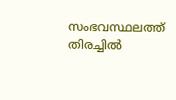സംഭവസ്ഥലത്ത് തിരച്ചിൽ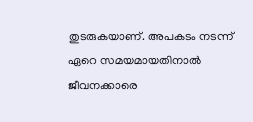തുടരുകയാണ്. അപകടം നടന്ന് ഏറെ സമയമായതിനാൽ ജീവനക്കാരെ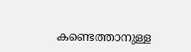കണ്ടെത്താനുള്ള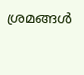ശ്രമങ്ങൾ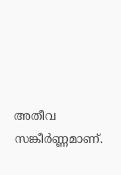അതീവ സങ്കീർണ്ണമാണ്.